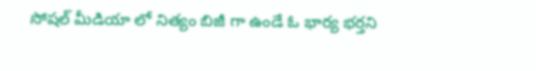సోషల్ మీడియా లో నిత్యం బిజీ గా ఉండే ఓ భార్య భర్తని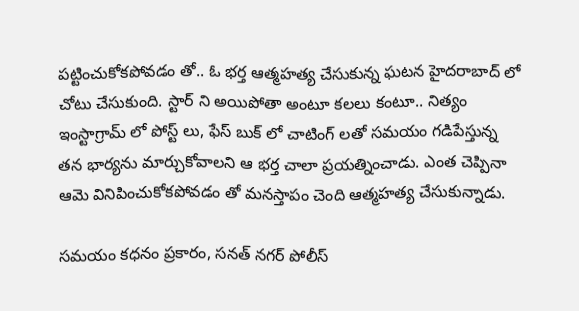పట్టించుకోకపోవడం తో.. ఓ భర్త ఆత్మహత్య చేసుకున్న ఘటన హైదరాబాద్ లో చోటు చేసుకుంది. స్టార్ ని అయిపోతా అంటూ కలలు కంటూ.. నిత్యం ఇంస్టాగ్రామ్ లో పోస్ట్ లు, ఫేస్ బుక్ లో చాటింగ్ లతో సమయం గడిపేస్తున్న తన భార్యను మార్చుకోవాలని ఆ భర్త చాలా ప్రయత్నించాడు. ఎంత చెప్పినా ఆమె వినిపించుకోకపోవడం తో మనస్తాపం చెంది ఆత్మహత్య చేసుకున్నాడు.

సమయం కధనం ప్రకారం, సనత్ నగర్ పోలీస్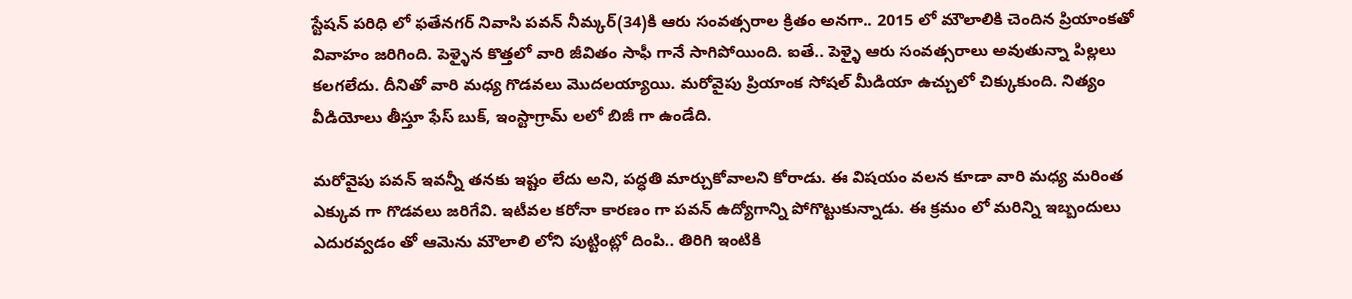స్టేషన్ పరిధి లో ఫతేనగర్ నివాసి పవన్ నీమ్కర్(34)కి ఆరు సంవత్సరాల క్రితం అనగా.. 2015 లో మౌలాలికి చెందిన ప్రియాంకతో వివాహం జరిగింది. పెళ్ళైన కొత్తలో వారి జీవితం సాఫీ గానే సాగిపోయింది. ఐతే.. పెళ్ళై ఆరు సంవత్సరాలు అవుతున్నా పిల్లలు కలగలేదు. దీనితో వారి మధ్య గొడవలు మొదలయ్యాయి. మరోవైపు ప్రియాంక సోషల్ మీడియా ఉచ్చులో చిక్కుకుంది. నిత్యం వీడియోలు తీస్తూ ఫేస్ బుక్, ఇంస్టాగ్రామ్ లలో బిజీ గా ఉండేది.

మరోవైపు పవన్ ఇవన్నీ తనకు ఇష్టం లేదు అని, పద్ధతి మార్చుకోవాలని కోరాడు. ఈ విషయం వలన కూడా వారి మధ్య మరింత ఎక్కువ గా గొడవలు జరిగేవి. ఇటీవల కరోనా కారణం గా పవన్ ఉద్యోగాన్ని పోగొట్టుకున్నాడు. ఈ క్రమం లో మరిన్ని ఇబ్బందులు ఎదురవ్వడం తో ఆమెను మౌలాలి లోని పుట్టింట్లో దింపి.. తిరిగి ఇంటికి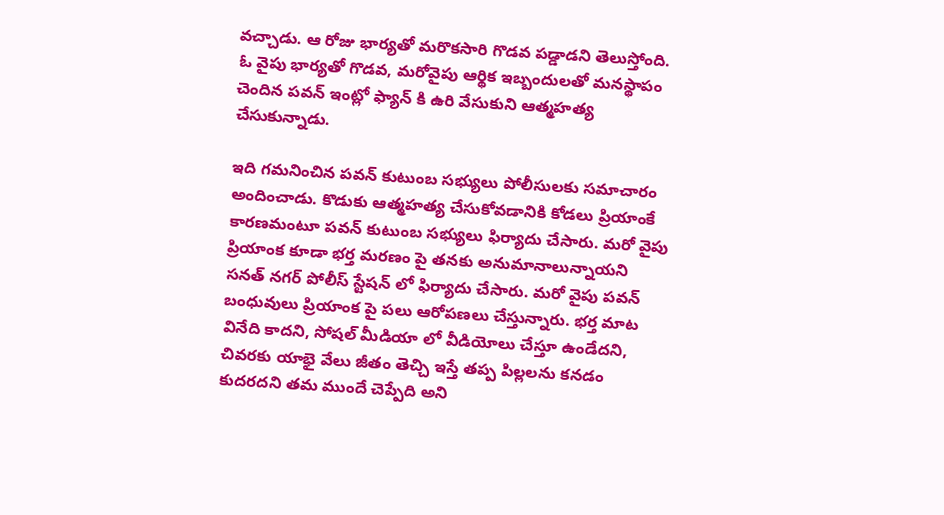వచ్చాడు. ఆ రోజు భార్యతో మరొకసారి గొడవ పడ్డాడని తెలుస్తోంది. ఓ వైపు భార్యతో గొడవ, మరోవైపు ఆర్థిక ఇబ్బందులతో మనస్థాపం చెందిన పవన్ ఇంట్లో ఫ్యాన్ కి ఉరి వేసుకుని ఆత్మహత్య చేసుకున్నాడు.

ఇది గమనించిన పవన్ కుటుంబ సభ్యులు పోలీసులకు సమాచారం అందించాడు. కొడుకు ఆత్మహత్య చేసుకోవడానికి కోడలు ప్రియాంకే కారణమంటూ పవన్ కుటుంబ సభ్యులు ఫిర్యాదు చేసారు. మరో వైపు ప్రియాంక కూడా భర్త మరణం పై తనకు అనుమానాలున్నాయని సనత్ నగర్ పోలీస్ స్టేషన్ లో ఫిర్యాదు చేసారు. మరో వైపు పవన్ బంధువులు ప్రియాంక పై పలు ఆరోపణలు చేస్తున్నారు. భర్త మాట వినేది కాదని, సోషల్ మీడియా లో వీడియోలు చేస్తూ ఉండేదని, చివరకు యాభై వేలు జీతం తెచ్చి ఇస్తే తప్ప పిల్లలను కనడం కుదరదని తమ ముందే చెప్పేది అని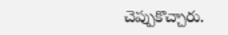చెప్పుకొచ్చారు.